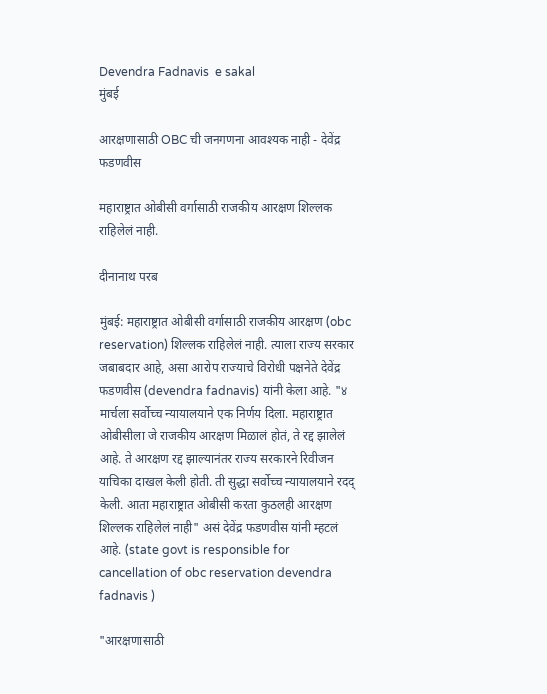Devendra Fadnavis  e sakal
मुंबई

आरक्षणासाठी OBC ची जनगणना आवश्यक नाही - देवेंद्र फडणवीस

महाराष्ट्रात ओबीसी वर्गासाठी राजकीय आरक्षण शिल्लक राहिलेलं नाही.

दीनानाथ परब

मुंबई: महाराष्ट्रात ओबीसी वर्गासाठी राजकीय आरक्षण (obc reservation) शिल्लक राहिलेलं नाही. त्याला राज्य सरकार जबाबदार आहे, असा आरोप राज्याचे विरोधी पक्षनेते देवेंद्र फडणवीस (devendra fadnavis) यांनी केला आहे. "४ मार्चला सर्वोच्च न्यायालयाने एक निर्णय दिला. महाराष्ट्रात ओबीसीला जे राजकीय आरक्षण मिळालं होतं, ते रद्द झालेलं आहे. ते आरक्षण रद्द झाल्यानंतर राज्य सरकारने रिवीजन याचिका दाखल केली होती. ती सुद्धा सर्वोच्च न्यायालयाने रदद् केली. आता महाराष्ट्रात ओबीसी करता कुठलही आरक्षण शिल्लक राहिलेलं नाही" असं देवेंद्र फडणवीस यांनी म्हटलं आहे. (state govt is responsible for cancellation of obc reservation devendra fadnavis )

"आरक्षणासाठी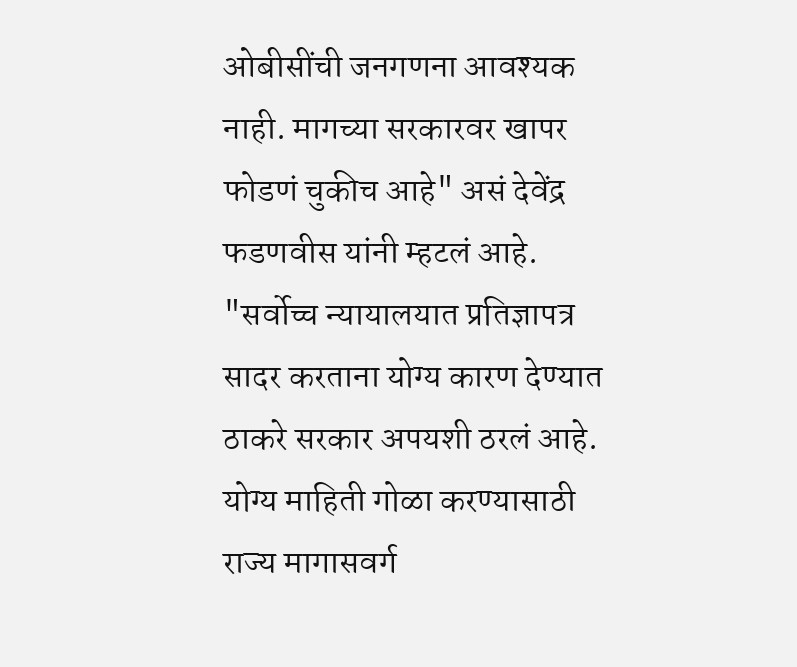ओबीसींची जनगणना आवश्यक नाही. मागच्या सरकारवर खापर फोडणं चुकीच आहे" असं देवेंद्र फडणवीस यांनी म्हटलं आहे. "सर्वोच्च न्यायालयात प्रतिज्ञापत्र सादर करताना योग्य कारण देण्यात ठाकरे सरकार अपयशी ठरलं आहे. योग्य माहिती गोळा करण्यासाठी राज्य मागासवर्ग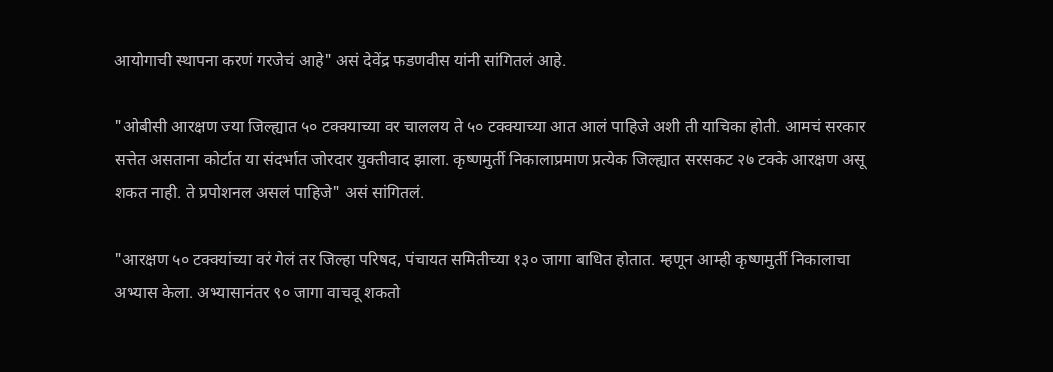आयोगाची स्थापना करणं गरजेचं आहे" असं देवेंद्र फडणवीस यांनी सांगितलं आहे.

"ओबीसी आरक्षण ज्या जिल्ह्यात ५० टक्क्याच्या वर चाललय ते ५० टक्क्याच्या आत आलं पाहिजे अशी ती याचिका होती. आमचं सरकार सत्तेत असताना कोर्टात या संदर्भात जोरदार युक्तीवाद झाला. कृष्णमुर्ती निकालाप्रमाण प्रत्येक जिल्ह्यात सरसकट २७ टक्के आरक्षण असू शकत नाही. ते प्रपोशनल असलं पाहिजे" असं सांगितलं.

"आरक्षण ५० टक्क्यांच्या वरं गेलं तर जिल्हा परिषद, पंचायत समितीच्या १३० जागा बाधित होतात. म्हणून आम्ही कृष्णमुर्ती निकालाचा अभ्यास केला. अभ्यासानंतर ९० जागा वाचवू शकतो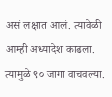असं लक्षात आलं. त्यावेळी आम्ही अध्यादेश काढला. त्यामुळे ९० जागा वाचवल्या.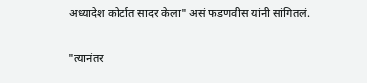अध्यादेश कोर्टात सादर केला" असं फडणवीस यांनी सांगितलं.

"त्यानंतर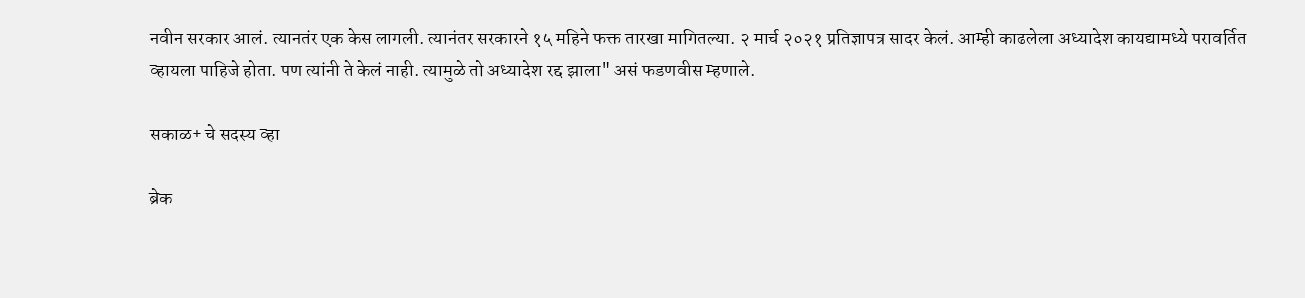नवीन सरकार आलं. त्यानतंर एक केस लागली. त्यानंतर सरकारने १५ महिने फक्त तारखा मागितल्या. २ मार्च २०२१ प्रतिज्ञापत्र सादर केलं. आम्ही काढलेला अध्यादेश कायद्यामध्ये परावर्तित व्हायला पाहिजे होता. पण त्यांनी ते केलं नाही. त्यामुळे तो अध्यादेश रद्द झाला" असं फडणवीस म्हणाले.

सकाळ+ चे सदस्य व्हा

ब्रेक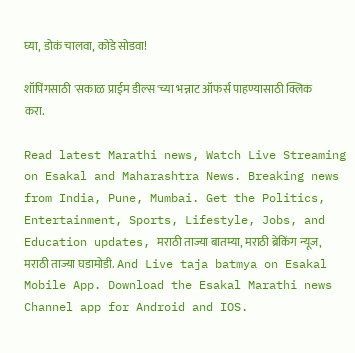घ्या, डोकं चालवा, कोडे सोडवा!

शॉपिंगसाठी 'सकाळ प्राईम डील्स'च्या भन्नाट ऑफर्स पाहण्यासाठी क्लिक करा.

Read latest Marathi news, Watch Live Streaming on Esakal and Maharashtra News. Breaking news from India, Pune, Mumbai. Get the Politics, Entertainment, Sports, Lifestyle, Jobs, and Education updates, मराठी ताज्या बातम्या, मराठी ब्रेकिंग न्यूज, मराठी ताज्या घडामोडी. And Live taja batmya on Esakal Mobile App. Download the Esakal Marathi news Channel app for Android and IOS.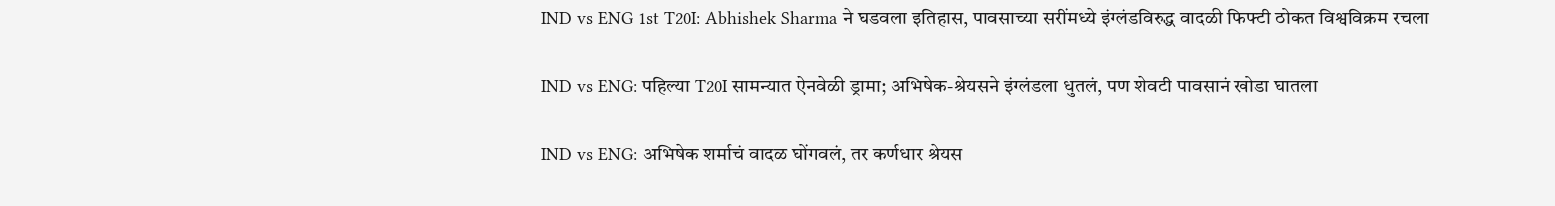IND vs ENG 1st T20I: Abhishek Sharma ने घडवला इतिहास, पावसाच्या सरींमध्ये इंग्लंडविरुद्ध वादळी फिफ्टी ठोकत विश्वविक्रम रचला

IND vs ENG: पहिल्या T20I सामन्यात ऐनवेळी ड्रामा; अभिषेक-श्रेयसने इंग्लंडला धुतलं, पण शेवटी पावसानं खोडा घातला

IND vs ENG: अभिषेक शर्माचं वादळ घोंगवलं, तर कर्णधार श्रेयस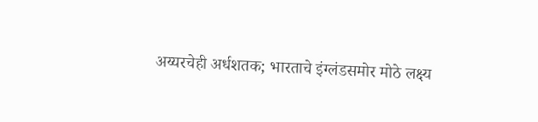अय्यरचेही अर्धशतक; भारताचे इंग्लंडसमोर मोठे लक्ष्य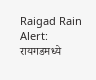Raigad Rain Alert: रायगडमध्ये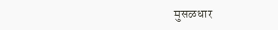मुसळधार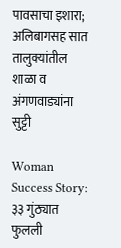पावसाचा इशारा; अलिबागसह सात तालुक्यांतील शाळा व अंगणवाड्यांना सुट्टी

Woman Success Story: ३३ गुंठ्यात फुलली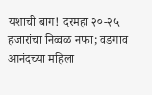यशाची बाग! दरमहा २०-२५ हजारांचा निव्वळ नफा; वडगाव आनंदच्या महिला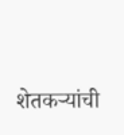शेतकऱ्यांची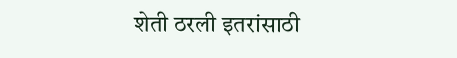शेती ठरली इतरांसाठी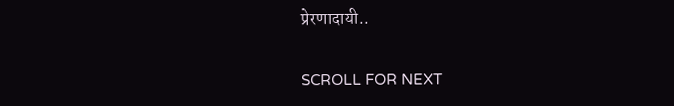प्रेरणादायी..

SCROLL FOR NEXT